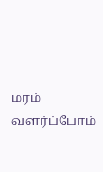மரம் வளர்ப்போம்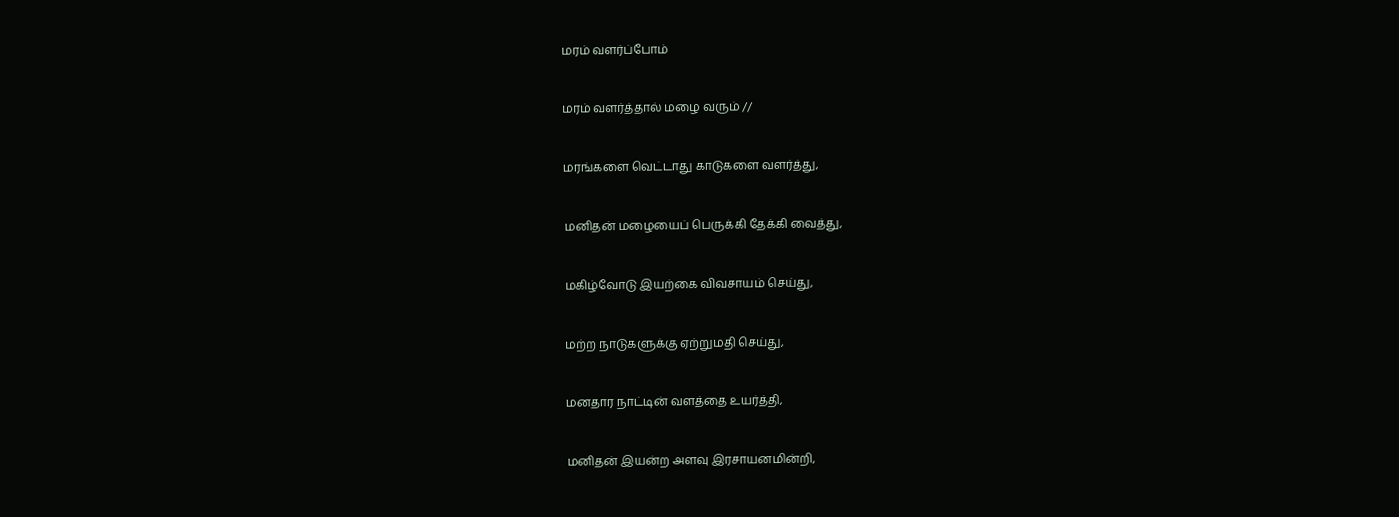மரம் வளர்ப்போம்


மரம் வளர்த்தால் மழை வரும் //


மரங்களை வெட்டாது காடுகளை வளர்த்து,


மனிதன் மழையைப் பெருக்கி தேக்கி வைத்து,


மகிழ்வோடு இயற்கை விவசாயம் செய்து,


மற்ற நாடுகளுக்கு ஏற்றுமதி செய்து,


மனதார நாட்டின் வளத்தை உயர்த்தி,


மனிதன் இயன்ற அளவு இரசாயனமின்றி,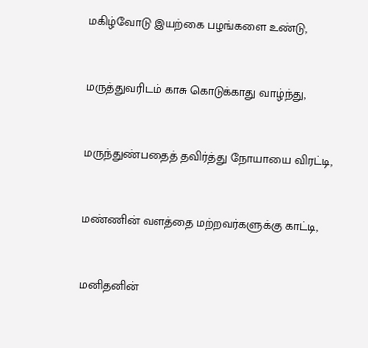மகிழ்வோடு இயற்கை பழங்களை உண்டு,


மருத்துவரிடம் காசு கொடுக்காது வாழ்ந்து,


மருந்துண்பதைத் தவிர்த்து நோயாயை விரட்டி,


மண்ணின் வளத்தை மற்றவர்களுக்கு காட்டி,


மனிதனின்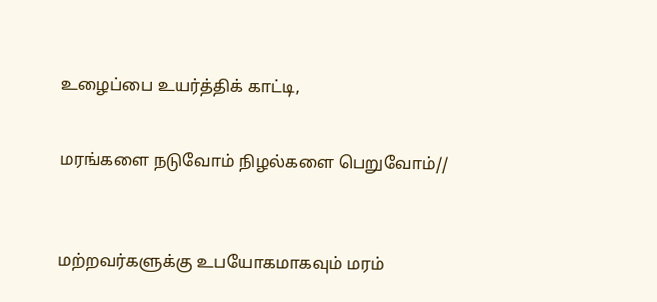உழைப்பை உயர்த்திக் காட்டி,


மரங்களை நடுவோம் நிழல்களை பெறுவோம்//



மற்றவர்களுக்கு உபயோகமாகவும் மரம்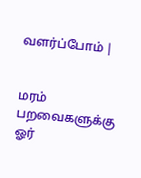வளர்ப்போம் |


மரம் பறவைகளுக்கு ஓர்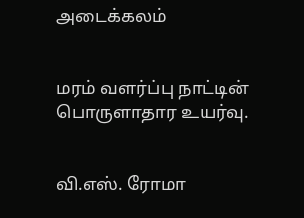அடைக்கலம்


மரம் வளர்ப்பு நாட்டின் பொருளாதார உயர்வு.


வி.எஸ். ரோமா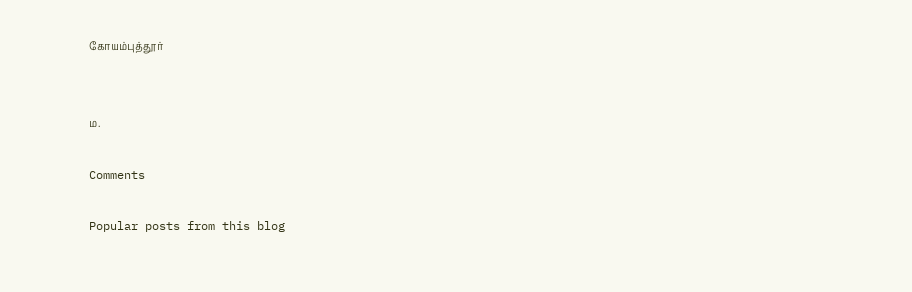கோயம்புத்தூர்


ம.

Comments

Popular posts from this blog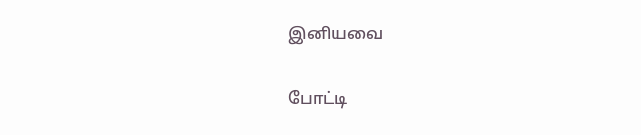இனியவை

போட்டி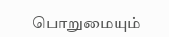பொறுமையும்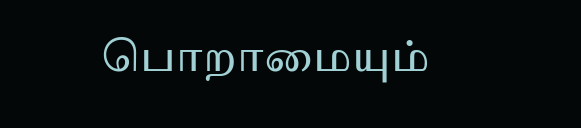பொறாமையும்